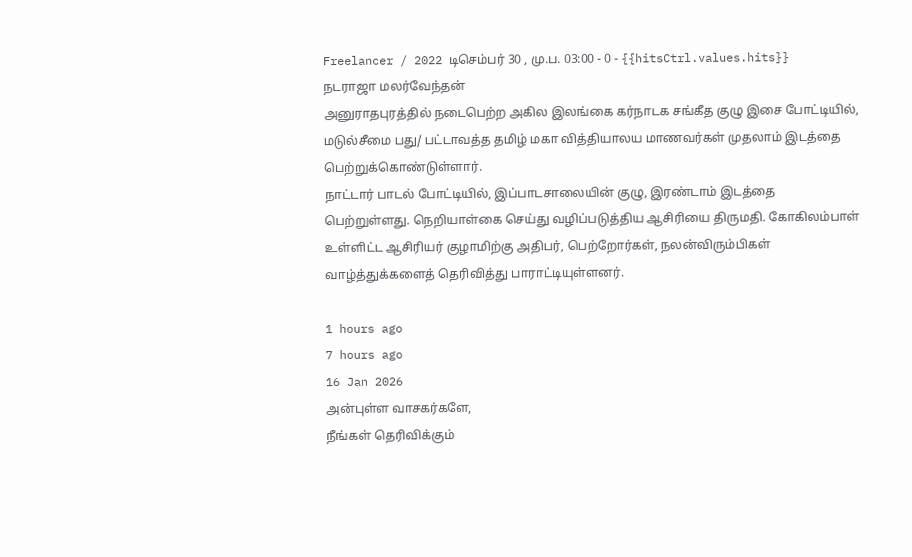Freelancer / 2022 டிசெம்பர் 30 , மு.ப. 03:00 - 0 - {{hitsCtrl.values.hits}}
நடராஜா மலர்வேந்தன்
அனுராதபுரத்தில் நடைபெற்ற அகில இலங்கை கர்நாடக சங்கீத குழு இசை போட்டியில், மடுல்சீமை பது/ பட்டாவத்த தமிழ் மகா வித்தியாலய மாணவர்கள் முதலாம் இடத்தை பெற்றுக்கொண்டுள்ளார்.
நாட்டார் பாடல் போட்டியில், இப்பாடசாலையின் குழு, இரண்டாம் இடத்தை பெற்றுள்ளது. நெறியாள்கை செய்து வழிப்படுத்திய ஆசிரியை திருமதி. கோகிலம்பாள் உள்ளிட்ட ஆசிரியர் குழாமிற்கு அதிபர், பெற்றோர்கள், நலன்விரும்பிகள் வாழ்த்துக்களைத் தெரிவித்து பாராட்டியுள்ளனர்.

1 hours ago
7 hours ago
16 Jan 2026
அன்புள்ள வாசகர்களே,
நீங்கள் தெரிவிக்கும்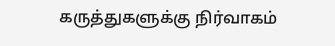கருத்துகளுக்கு நிர்வாகம்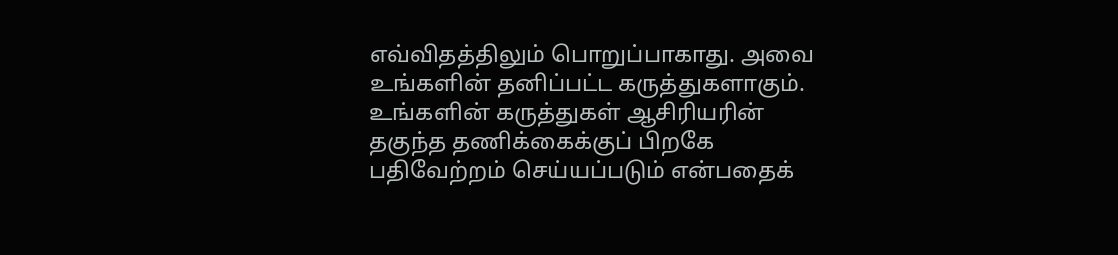எவ்விதத்திலும் பொறுப்பாகாது. அவை உங்களின் தனிப்பட்ட கருத்துகளாகும். உங்களின் கருத்துகள் ஆசிரியரின் தகுந்த தணிக்கைக்குப் பிறகே பதிவேற்றம் செய்யப்படும் என்பதைக்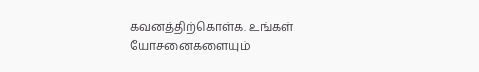கவனத்திற்கொள்க. உங்கள் யோசனைகளையும்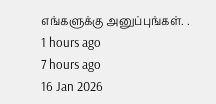எங்களுக்கு அனுப்புங்கள். .
1 hours ago
7 hours ago
16 Jan 2026